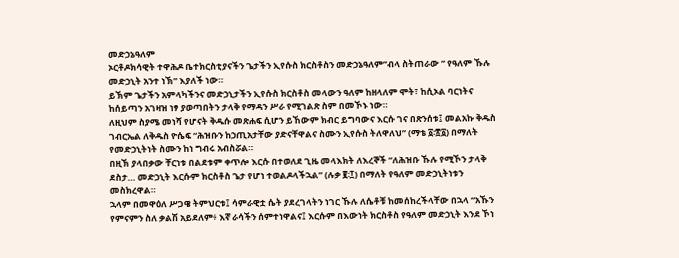መድኃኔዓለም
ኦርቶዶክሳዊት ተዋሕዶ ቤተክርስቲያናችን ጌታችን ኢየሱስ ክርስቶስን መድኃኔዓለም”ብላ ስትጠራው ” የዓለም ኹሉ መድኃኒት አንተ ነኽ” እያለች ነው።
ይኽም ጌታችን አምላካችንና መድኃኒታችን ኢየሱስ ክርስቶስ መላውን ዓለም ከዘላለም ሞት፣ ከሲኦል ባርነትና ከሰይጣን አገዛዝ ነፃ ያወጣበትን ታላቅ የማዳን ሥራ የሚገልጽ ስም በመኾኑ ነው።
ለዚህም ስያሜ መነሻ የሆናት ቅዱሱ መጽሐፍ ሲሆን ይኸውም ክብር ይግባውና እርሱ ገና በጽንሰቱ፤ መልአኩ ቅዱስ ገብርኤል ለቅዱስ ዮሴፍ “ሕዝቡን ከኃጢአታቸው ያድናቸዋልና ስሙን ኢየሱስ ትለዋለህ” (ማቴ ፩፡፳፩) በማለት የመድኃኒትነት ስሙን ከነ ግብሩ አብስሯል።
በዚኽ ያላበቃው ቸርነቱ በልደቱም ቀጥሎ እርሱ በተወለደ ጊዜ መላእክት ለእረኞች “ለሕዝቡ ኹሉ የሚኾን ታላቅ ደስታ… መድኃኒት እርሱም ክርስቶስ ጌታ የሆነ ተወልዶላችኋል” (ሉቃ ፪፡፲) በማለት የዓለም መድኃኒትነቱን መስክረዋል።
ኋላም በመዋዕለ ሥጋዌ ትምህርቱ፤ ሳምራዊቷ ሴት ያደረገላትን ነገር ኹሉ ለሴቶቹ ከመሰከረችላቸው በኋላ “አኹን የምናምን ስለ ቃልሽ አይደለም፥ እኛ ራሳችን ሰምተነዋልና፤ እርሱም በእውነት ክርስቶስ የዓለም መድኃኒት እንደ ኾነ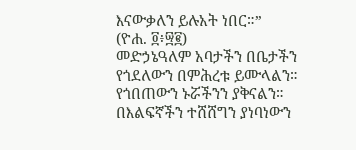እናውቃለን ይሉአት ነበር።”
(ዮሐ. ፬፥፵፪)
መድኃኔዓለም አባታችን በቤታችን የጎደለውን በምሕረቱ ይሙላልን።
የጎበጠውን ኑሯችንን ያቅናልን።
በእልፍኛችን ተሸሸግን ያነባነውን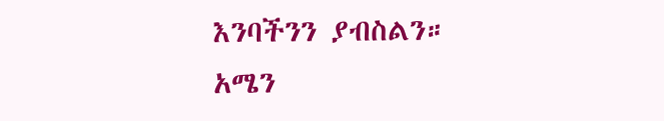እንባችንን ያብስልን።
አሜን